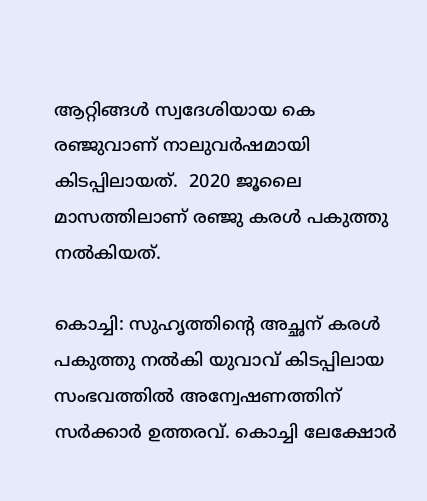ആറ്റിങ്ങള്‍ സ്വദേശിയായ കെ രഞ്ജുവാണ് നാലുവര്‍ഷമായി കിടപ്പിലായത്.  2020 ജൂലൈ മാസത്തിലാണ് ര‍ഞ്ജു കരള്‍ പകുത്തു നല്‍കിയത്.

കൊച്ചി: സുഹൃത്തിന്‍റെ അച്ഛന് കരൾ പകുത്തു നൽകി യുവാവ് കിടപ്പിലായ സംഭവത്തില്‍ അന്വേഷണത്തിന് സര്‍ക്കാര്‍ ഉത്തരവ്. കൊച്ചി ലേക്ഷോര്‍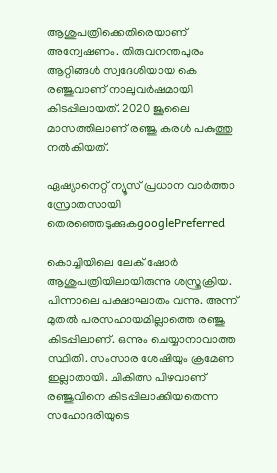ആശുപത്രിക്കെതിരെയാണ് അന്വേഷണം. തിരുവനന്തപുരം ആറ്റിങ്ങള്‍ സ്വദേശിയായ കെ രഞ്ജുവാണ് നാലുവര്‍ഷമായി കിടപ്പിലായത്. 2020 ജൂലൈ മാസത്തിലാണ് ര‍ഞ്ജു കരള്‍ പകുത്തു നല്‍കിയത്.

ഏഷ്യാനെറ്റ് ന്യൂസ് പ്രധാന വാർത്താ സ്രോതസായി തെരഞ്ഞെടുക്കുകgooglePreferred

കൊച്ചിയിലെ ലേക് ഷോര്‍ ആശുപത്രിയിലായിരുന്നു ശസ്ത്രക്രിയ. പിന്നാലെ പക്ഷാഘാതം വന്നു. അന്ന് മുതല്‍ പരസഹായമില്ലാത്തെ രഞ്ജു കിടപ്പിലാണ്. ഒന്നും ചെയ്യാനാവാത്ത സ്ഥിതി. സംസാര ശേഷിയും ക്രമേണ ഇല്ലാതായി. ചികിത്സ പിഴവാണ് രഞ്ജുവിനെ കിടപ്പിലാക്കിയതെന്ന സഹോദരിയുടെ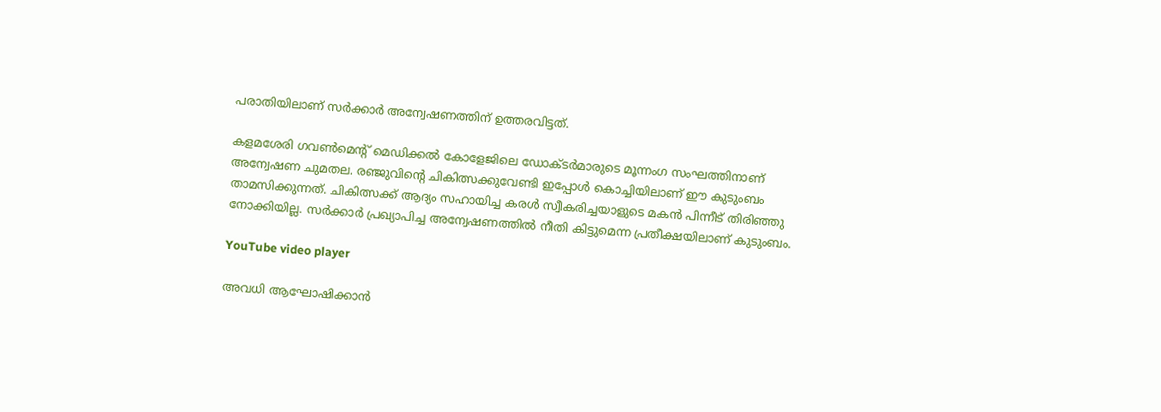പരാതിയിലാണ് സര്‍ക്കാര്‍ അന്വേഷണത്തിന് ഉത്തരവിട്ടത്.

കളമശേരി ഗവൺമെന്‍റ് മെഡിക്കല്‍ കോളേജിലെ ഡോക്ടര്‍മാരുടെ മൂന്നംഗ സംഘത്തിനാണ് അന്വേഷണ ചുമതല. രഞ്ജുവിന്‍റെ ചികിത്സക്കുവേണ്ടി ഇപ്പോള്‍ കൊച്ചിയിലാണ് ഈ കുടുംബം താമസിക്കുന്നത്. ചികിത്സക്ക് ആദ്യം സഹായിച്ച കരള്‍ സ്വീകരിച്ചയാളുടെ മകൻ പിന്നീട് തിരിഞ്ഞു നോക്കിയില്ല. സര്‍ക്കാര്‍ പ്രഖ്യാപിച്ച അന്വേഷണത്തില്‍ നീതി കിട്ടുമെന്ന പ്രതീക്ഷയിലാണ് കുടുംബം.

YouTube video player

അവധി ആഘോഷിക്കാൻ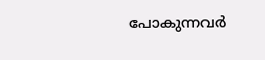പോകുന്നവർ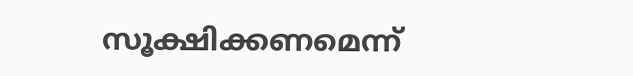സൂക്ഷിക്കണമെന്ന്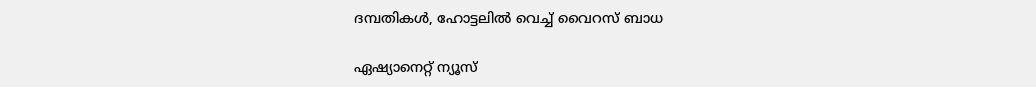ദമ്പതികൾ, ഹോട്ടലിൽ വെച്ച് വൈറസ് ബാധ

ഏഷ്യാനെറ്റ് ന്യൂസ്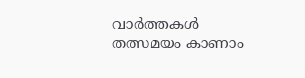വാർത്തകൾ തത്സമയം കാണാം